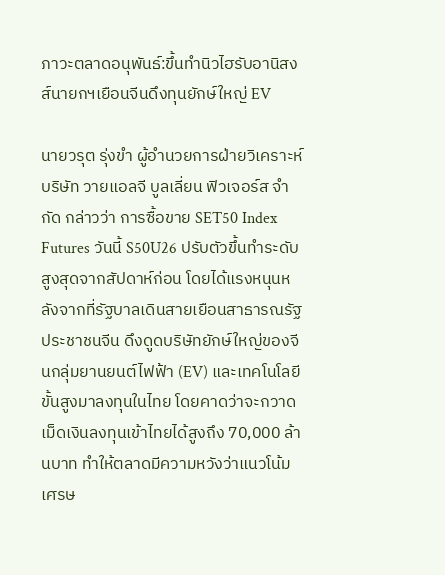ภาวะตลาดอนุพันธ์:ขึ้นทำนิวไฮรับอานิสงส์นายกฯเยือนจีนดึงทุนยักษ์ใหญ่ EV

นายวรุต รุ่งขำ ผู้อำนวยการฝ่ายวิเคราะห์ บริษัท วายแอลจี บูลเลี่ยน ฟิวเจอร์ส จำกัด กล่าวว่า การซื้อขาย SET50 Index Futures วันนี้ S50U26 ปรับตัวขึ้นทำระดับสูงสุดจากสัปดาห์ก่อน โดยได้แรงหนุนหลังจากที่รัฐบาลเดินสายเยือนสาธารณรัฐประชาชนจีน ดึงดูดบริษัทยักษ์ใหญ่ของจีนกลุ่มยานยนต์ไฟฟ้า (EV) และเทคโนโลยีขั้นสูงมาลงทุนในไทย โดยคาดว่าจะกวาดเม็ดเงินลงทุนเข้าไทยได้สูงถึง 70,000 ล้านบาท ทำให้ตลาดมีความหวังว่าแนวโน้มเศรษ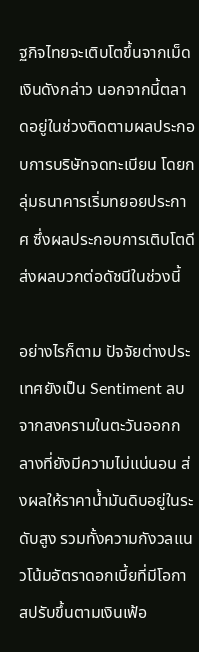ฐกิจไทยจะเติบโตขึ้นจากเม็ดเงินดังกล่าว นอกจากนี้ตลาดอยู่ในช่วงติดตามผลประกอบการบริษัทจดทะเบียน โดยกลุ่มธนาคารเริ่มทยอยประกาศ ซึ่งผลประกอบการเติบโตดี ส่งผลบวกต่อดัชนีในช่วงนี้

อย่างไรก็ตาม ปัจจัยต่างประเทศยังเป็น Sentiment ลบ จากสงครามในตะวันออกกลางที่ยังมีความไม่แน่นอน ส่งผลให้ราคาน้ำมันดิบอยู่ในระดับสูง รวมทั้งความกังวลแนวโน้มอัตราดอกเบี้ยที่มีโอกาสปรับขึ้นตามเงินเฟ้อ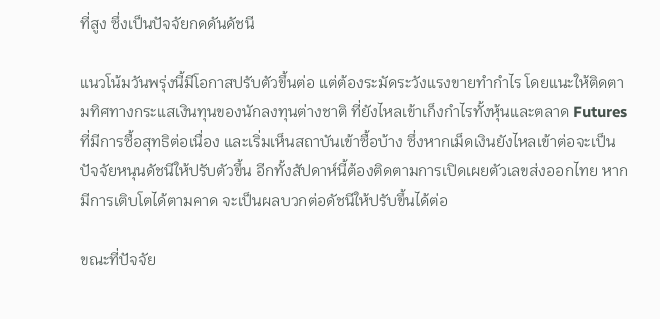ที่สูง ซึ่งเป็นปัจจัยกดดันดัชนี

แนวโน้มวันพรุ่งนี้มีโอกาสปรับตัวขึ้นต่อ แต่ต้องระมัดระวังแรงขายทำกำไร โดยแนะให้ติดตามทิศทางกระแสเงินทุนของนักลงทุนต่างชาติ ที่ยังไหลเข้าเก็งกำไรทั้งหุ้นและตลาด Futures ที่มีการซื้อสุทธิต่อเนื่อง และเริ่มเห็นสถาบันเข้าซื้อบ้าง ซึ่งหากเม็ดเงินยังไหลเข้าต่อจะเป็นปัจจัยหนุนดัชนีให้ปรับตัวขึ้น อีกทั้งสัปดาห์นี้ต้องติดตามการเปิดเผยตัวเลขส่งออกไทย หากมีการเติบโตได้ตามคาด จะเป็นผลบวกต่อดัชนีให้ปรับขึ้นได้ต่อ

ขณะที่ปัจจัย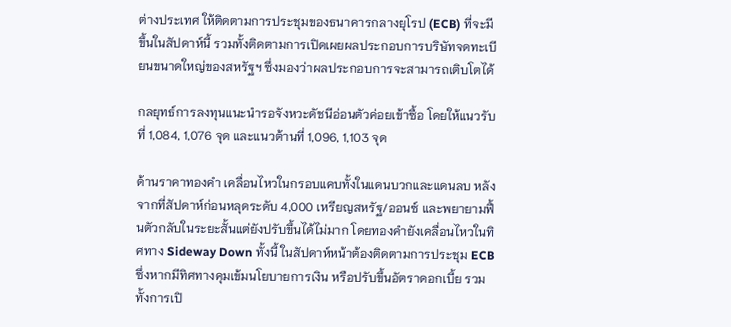ต่างประเทศ ให้ติดตามการประชุมของธนาคารกลางยุโรป (ECB) ที่จะมีขึ้นในสัปดาห์นี้ รวมทั้งติดตามการเปิดเผยผลประกอบการบริษัทจดทะเบียนขนาดใหญ่ของสหรัฐฯ ซึ่งมองว่าผลประกอบการจะสามารถเติบโตได้

กลยุทธ์การลงทุนแนะนำรอจังหวะดัชนีอ่อนตัวค่อยเข้าซื้อ โดยให้แนวรับที่ 1,084, 1,076 จุด และแนวต้านที่ 1,096, 1,103 จุด

ด้านราคาทองคำ เคลื่อนไหวในกรอบแคบทั้งในแดนบวกและแดนลบ หลังจากที่สัปดาห์ก่อนหลุดระดับ 4,000 เหรียญสหรัฐ/ออนซ์ และพยายามฟื้นตัวกลับในระยะสั้นแต่ยังปรับขึ้นได้ไม่มาก โดยทองคำยังเคลื่อนไหวในทิศทาง Sideway Down ทั้งนี้ ในสัปดาห์หน้าต้องติดตามการประชุม ECB ซึ่งหากมีทิศทางคุมเข้มนโยบายการเงิน หรือปรับขึ้นอัตราดอกเบี้ย รวมทั้งการเปิ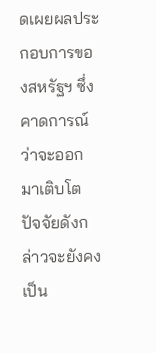ดเผยผลประกอบการของสหรัฐฯ ซึ่งคาดการณ์ว่าจะออกมาเติบโต ปัจจัยดังกล่าวจะยังคงเป็น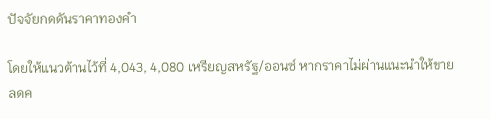ปัจจัยกดดันราคาทองคำ

โดยให้แนวต้านไว้ที่ 4,043, 4,080 เหรียญสหรัฐ/ออนซ์ หากราคาไม่ผ่านแนะนำให้ขายลดค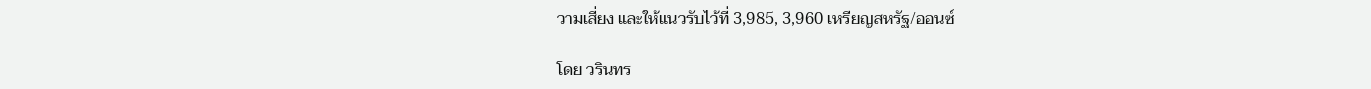วามเสี่ยง และให้แนวรับไว้ที่ 3,985, 3,960 เหรียญสหรัฐ/ออนซ์

โดย วรินทร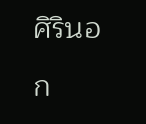ศิรินอก